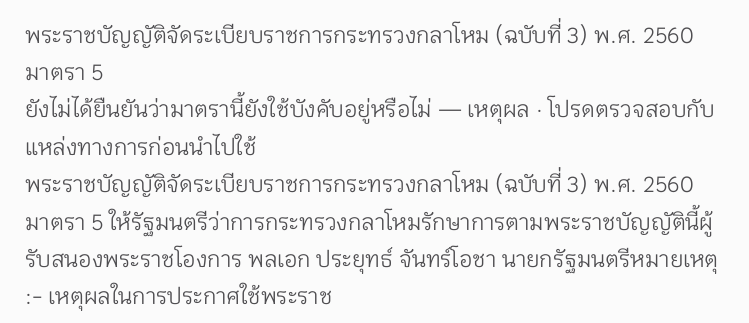พระราชบัญญัติจัดระเบียบราชการกระทรวงกลาโหม (ฉบับที่ 3) พ.ศ. 2560
มาตรา 5
ยังไม่ได้ยืนยันว่ามาตรานี้ยังใช้บังคับอยู่หรือไม่ — เหตุผล · โปรดตรวจสอบกับแหล่งทางการก่อนนำไปใช้
พระราชบัญญัติจัดระเบียบราชการกระทรวงกลาโหม (ฉบับที่ 3) พ.ศ. 2560 มาตรา 5 ให้รัฐมนตรีว่าการกระทรวงกลาโหมรักษาการตามพระราชบัญญัตินี้ผู้รับสนองพระราชโองการ พลเอก ประยุทธ์ จันทร์โอชา นายกรัฐมนตรีหมายเหตุ :- เหตุผลในการประกาศใช้พระราช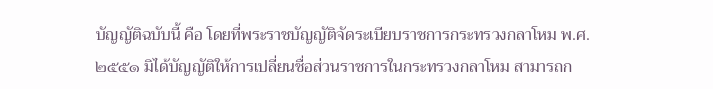บัญญัติฉบับนี้ คือ โดยที่พระราชบัญญัติจัดระเบียบราชการกระทรวงกลาโหม พ.ศ. ๒๕๕๑ มิได้บัญญัติให้การเปลี่ยนชื่อส่วนราชการในกระทรวงกลาโหม สามารถก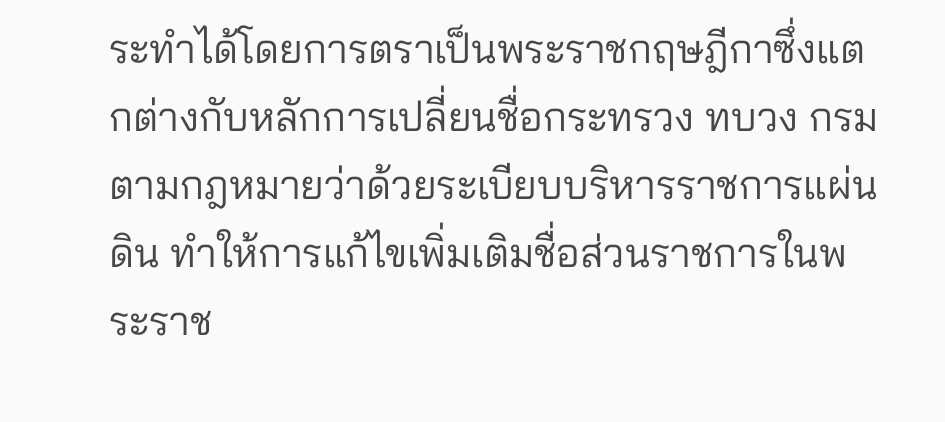ระทำได้โดยการตราเป็นพระราชกฤษฎีกาซึ่งแตกต่างกับหลักการเปลี่ยนชื่อกระทรวง ทบวง กรมตามกฎหมายว่าด้วยระเบียบบริหารราชการแผ่นดิน ทำให้การแก้ไขเพิ่มเติมชื่อส่วนราชการในพระราช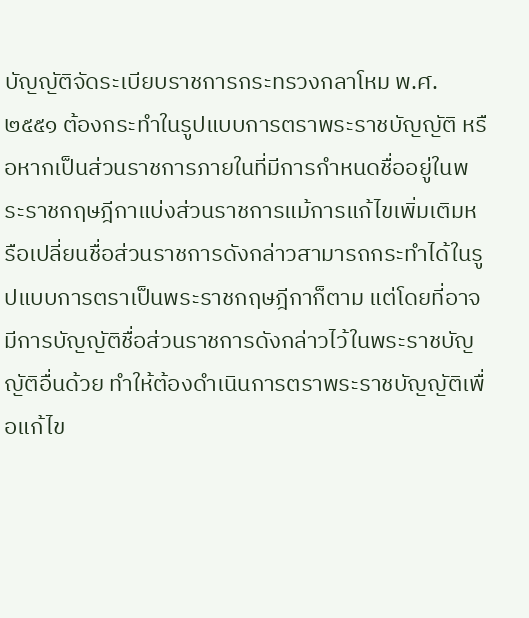บัญญัติจัดระเบียบราชการกระทรวงกลาโหม พ.ศ. ๒๕๕๑ ต้องกระทำในรูปแบบการตราพระราชบัญญัติ หรือหากเป็นส่วนราชการภายในที่มีการกำหนดชื่ออยู่ในพระราชกฤษฎีกาแบ่งส่วนราชการแม้การแก้ไขเพิ่มเติมหรือเปลี่ยนชื่อส่วนราชการดังกล่าวสามารถกระทำได้ในรูปแบบการตราเป็นพระราชกฤษฎีกาก็ตาม แต่โดยที่อาจมีการบัญญัติชื่อส่วนราชการดังกล่าวไว้ในพระราชบัญญัติอื่นด้วย ทำให้ต้องดำเนินการตราพระราชบัญญัติเพื่อแก้ไข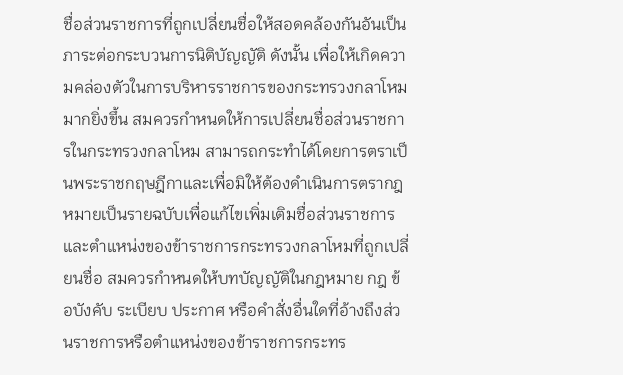ชื่อส่วนราชการที่ถูกเปลี่ยนชื่อให้สอดคล้องกันอันเป็นภาระต่อกระบวนการนิติบัญญัติ ดังนั้น เพื่อให้เกิดความคล่องตัวในการบริหารราชการของกระทรวงกลาโหมมากยิ่งขึ้น สมควรกำหนดให้การเปลี่ยนชื่อส่วนราชการในกระทรวงกลาโหม สามารถกระทำได้โดยการตราเป็นพระราชกฤษฎีกาและเพื่อมิให้ต้องดำเนินการตรากฎหมายเป็นรายฉบับเพื่อแก้ไขเพิ่มเติมชื่อส่วนราชการและตำแหน่งของข้าราชการกระทรวงกลาโหมที่ถูกเปลี่ยนชื่อ สมควรกำหนดให้บทบัญญัติในกฎหมาย กฎ ข้อบังคับ ระเบียบ ประกาศ หรือคำสั่งอื่นใดที่อ้างถึงส่วนราชการหรือตำแหน่งของข้าราชการกระทร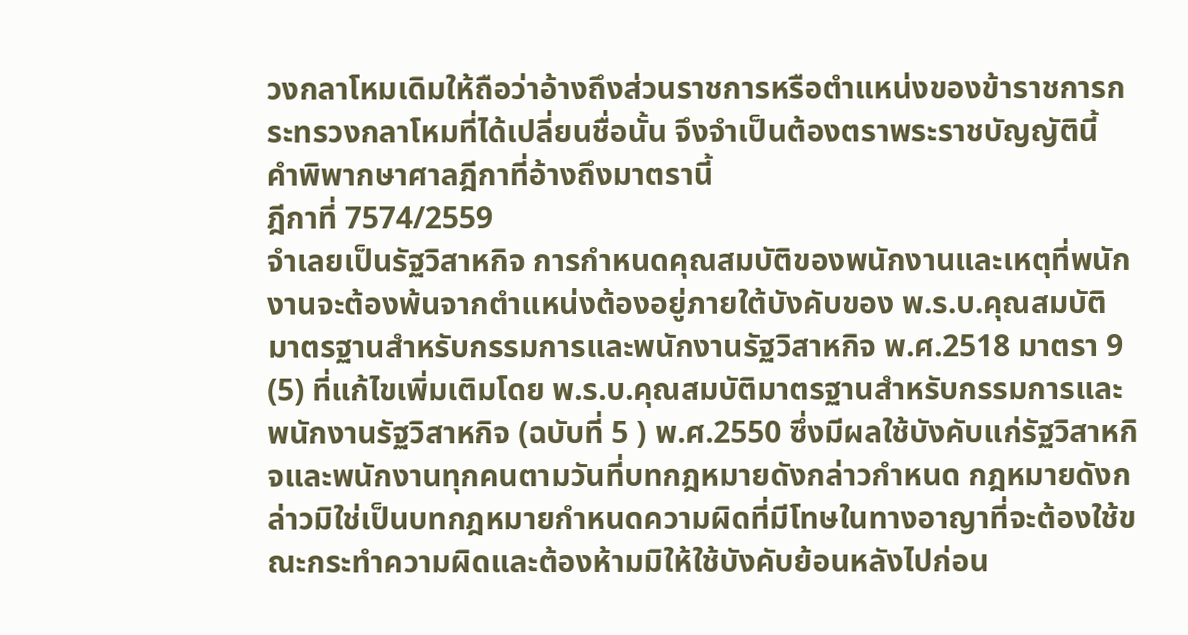วงกลาโหมเดิมให้ถือว่าอ้างถึงส่วนราชการหรือตำแหน่งของข้าราชการกระทรวงกลาโหมที่ได้เปลี่ยนชื่อนั้น จึงจำเป็นต้องตราพระราชบัญญัตินี้
คำพิพากษาศาลฎีกาที่อ้างถึงมาตรานี้
ฎีกาที่ 7574/2559
จำเลยเป็นรัฐวิสาหกิจ การกำหนดคุณสมบัติของพนักงานและเหตุที่พนักงานจะต้องพ้นจากตำแหน่งต้องอยู่ภายใต้บังคับของ พ.ร.บ.คุณสมบัติมาตรฐานสำหรับกรรมการและพนักงานรัฐวิสาหกิจ พ.ศ.2518 มาตรา 9 (5) ที่แก้ไขเพิ่มเติมโดย พ.ร.บ.คุณสมบัติมาตรฐานสำหรับกรรมการและพนักงานรัฐวิสาหกิจ (ฉบับที่ 5 ) พ.ศ.2550 ซึ่งมีผลใช้บังคับแก่รัฐวิสาหกิจและพนักงานทุกคนตามวันที่บทกฎหมายดังกล่าวกำหนด กฎหมายดังกล่าวมิใช่เป็นบทกฎหมายกำหนดความผิดที่มีโทษในทางอาญาที่จะต้องใช้ขณะกระทำความผิดและต้องห้ามมิให้ใช้บังคับย้อนหลังไปก่อน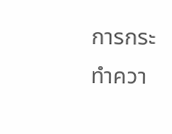การกระทำควา